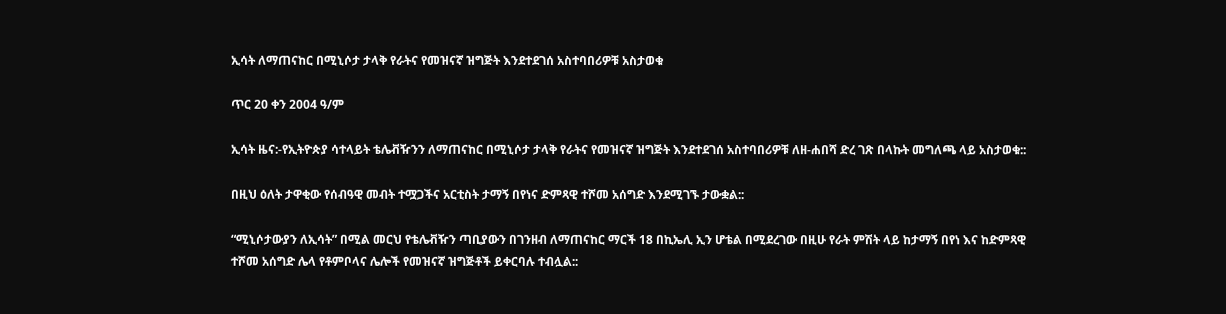ኢሳት ለማጠናከር በሚኒሶታ ታላቅ የራትና የመዝናኛ ዝግጅት እንደተደገሰ አስተባበሪዎቹ አስታወቁ

ጥር 20 ቀን 2004 ዓ/ም

ኢሳት ዜና:-የኢትዮጵያ ሳተላይት ቴሌቭዥንን ለማጠናከር በሚኒሶታ ታላቅ የራትና የመዝናኛ ዝግጅት እንደተደገሰ አስተባበሪዎቹ ለዘ-ሐበሻ ድረ ገጽ በላኩት መግለጫ ላይ አስታወቁ::

በዚህ ዕለት ታዋቂው የሰብዓዊ መብት ተሟጋችና አርቲስት ታማኝ በየነና ድምጻዊ ተሾመ አሰግድ እንደሚገኙ ታውቋል::

“ሚኒሶታውያን ለኢሳት” በሚል መርህ የቴሌቭዥን ጣቢያውን በገንዘብ ለማጠናከር ማርች 18 በኪኤሊ ኢን ሆቴል በሚደረገው በዚሁ የራት ምሽት ላይ ከታማኝ በየነ እና ከድምጻዊ ተሾመ አሰግድ ሌላ የቶምቦላና ሌሎች የመዝናኛ ዝግጅቶች ይቀርባሉ ተብሏል::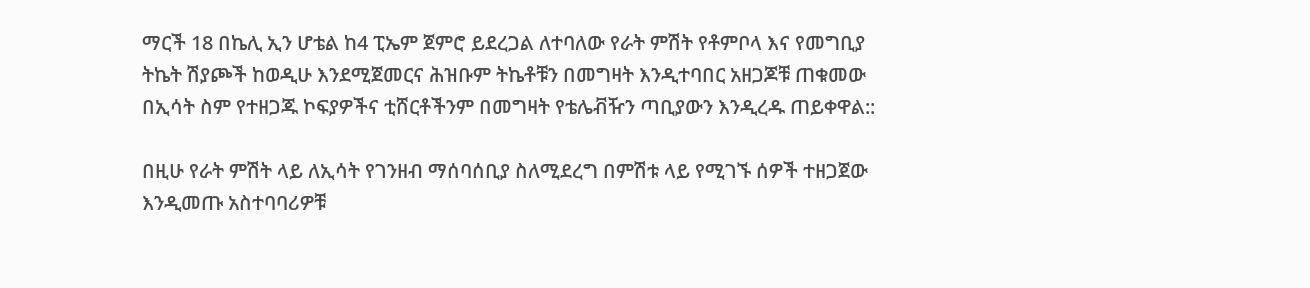ማርች 18 በኬሊ ኢን ሆቴል ከ4 ፒኤም ጀምሮ ይደረጋል ለተባለው የራት ምሽት የቶምቦላ እና የመግቢያ ትኬት ሽያጮች ከወዲሁ እንደሚጀመርና ሕዝቡም ትኬቶቹን በመግዛት እንዲተባበር አዘጋጆቹ ጠቁመው በኢሳት ስም የተዘጋጁ ኮፍያዎችና ቲሸርቶችንም በመግዛት የቴሌቭዥን ጣቢያውን እንዲረዱ ጠይቀዋል::

በዚሁ የራት ምሽት ላይ ለኢሳት የገንዘብ ማሰባሰቢያ ስለሚደረግ በምሽቱ ላይ የሚገኙ ሰዎች ተዘጋጀው እንዲመጡ አስተባባሪዎቹ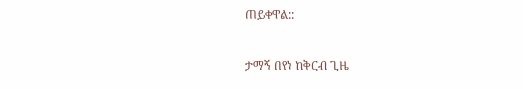ጠይቀዋል::

ታማኝ በየነ ከቅርብ ጊዜ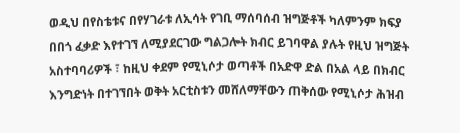ወዲህ በየስቴቱና በየሃገራቱ ለኢሳት የገቢ ማሰባሰብ ዝግጅቶች ካለምንም ክፍያ በበጎ ፈቃድ እየተገኘ ለሚያደርገው ግልጋሎት ክብር ይገባዋል ያሉት የዚህ ዝግጅት አስተባባሪዎች ፣ ከዚህ ቀደም የሚኒሶታ ወጣቶች በአድዋ ድል በአል ላይ በክብር እንግድነት በተገኘበት ወቅት አርቲስቱን መሸለማቸውን ጠቅሰው የሚኒሶታ ሕዝብ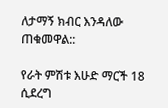ለታማኝ ክብር እንዳለው ጠቁመዋል::

የራት ምሽቱ እሁድ ማርች 18 ሲደረግ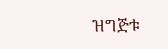ዝግጅቱ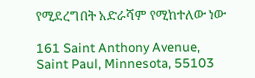የሚደረግበት አድራሻም የሚከተለው ነው

161 Saint Anthony Avenue, Saint Paul, Minnesota, 55103